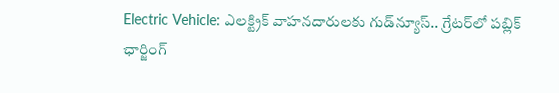Electric Vehicle: ఎలక్ట్రిక్ వాహనదారులకు గుడ్‌న్యూస్‌.. గ్రేటర్‌లో పబ్లిక్‌ ఛార్జింగ్‌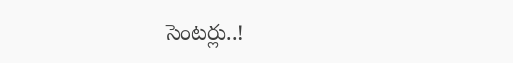సెంటర్లు..!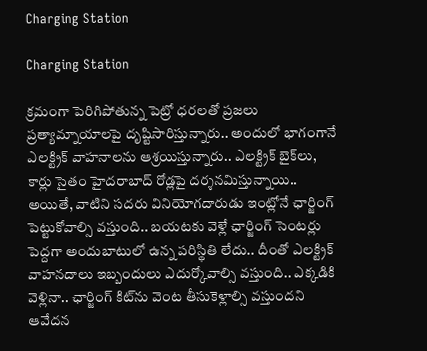Charging Station

Charging Station

క్రమంగా పెరిగిపోతున్న పెట్రో ధరలతో ప్రజలు ప్రత్యామ్నాయాలపై దృష్టిసారిస్తున్నారు.. అందులో భాగంగానే ఎలక్ట్రిక్‌ వాహనాలను ఆశ్రయిస్తున్నారు.. ఎలక్ట్రిక్‌ బైక్‌లు, కార్లు సైతం హైదరాబాద్‌ రోడ్లపై దర్శనమిస్తున్నాయి.. అయితే, వాటిని సదరు వినియోగదారుడు ఇంట్లోనే ఛార్జింగ్‌ పెట్టుకోవాల్సి వస్తుంది.. బయటకు వెళ్లే ఛార్జింగ్‌ సెంటర్లు పెద్దగా అందుబాటులో ఉన్న పరిస్థితి లేదు.. దీంతో ఎలక్ట్రిక్‌ వాహనదాలు ఇబ్బందులు ఎదుర్కోవాల్సి వస్తుంది.. ఎక్కడికి వెళ్లినా.. ఛార్జింగ్‌ కిట్‌ను వెంట తీసుకెళ్లాల్సి వస్తుందని ఆవేదన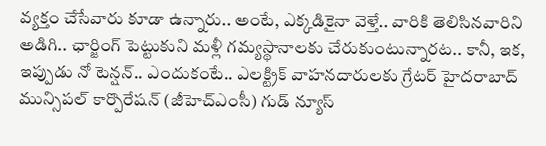వ్యక్తం చేసేవారు కూడా ఉన్నారు.. అంటే, ఎక్కడికైనా వెళ్తే.. వారికి తెలిసినవారిని అడిగి.. ఛార్జింగ్‌ పెట్టుకుని మళ్లీ గమ్యస్థానాలకు చేరుకుంటున్నారట.. కానీ, ఇక, ఇప్పుడు నో టెన్షన్‌.. ఎందుకంటే.. ఎలక్ట్రిక్‌ వాహనదారులకు గ్రేటర్‌ హైదరాబాద్‌ మున్సిపల్‌ కార్పొరేషన్‌ (జీహెచ్‌ఎంసీ) గుడ్‌ న్యూస్‌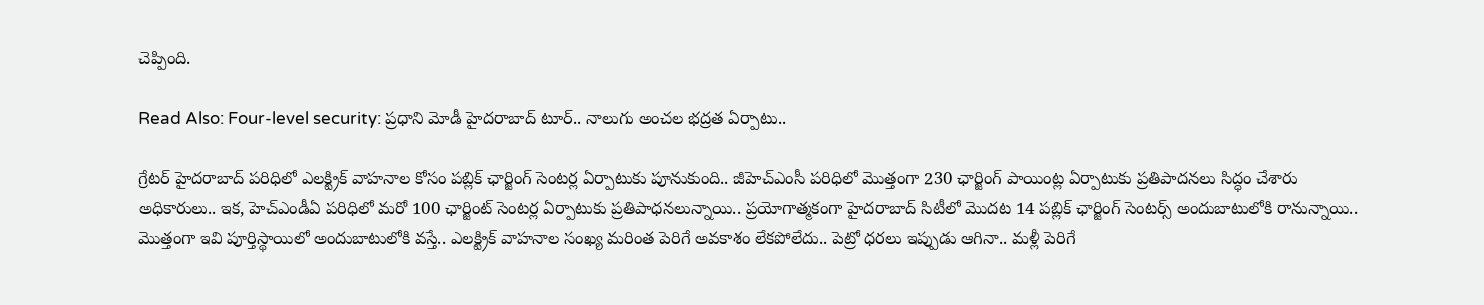చెప్పింది.

Read Also: Four-level security: ప్రధాని మోడీ హైదరాబాద్‌ టూర్.. నాలుగు అంచల భద్రత ఏర్పాటు..

గ్రేటర్ హైదరాబాద్‌ పరిధిలో ఎలక్ట్రిక్ వాహనాల కోసం పబ్లిక్ ఛార్జింగ్ సెంటర్ల ఏర్పాటుకు పూనుకుంది.. జీహెచ్‌ఎంసీ పరిధిలో మొత్తంగా 230 ఛార్జింగ్ పాయింట్ల ఏర్పాటుకు ప్రతిపాదనలు సిద్ధం చేశారు అధికారులు.. ఇక, హెచ్‌ఎండీఏ పరిధిలో మరో 100 ఛార్జింట్‌ సెంటర్ల ఏర్పాటుకు ప్రతిపాధనలున్నాయి.. ప్రయోగాత్మకంగా హైదరాబాద్‌ సిటీలో మొదట 14 పబ్లిక్ ఛార్జింగ్ సెంటర్స్‌ అందుబాటులోకి రానున్నాయి.. మొత్తంగా ఇవి పూర్తిస్థాయిలో అందుబాటులోకి వస్తే.. ఎలక్ట్రిక్‌ వాహనాల సంఖ్య మరింత పెరిగే అవకాశం లేకపోలేదు.. పెట్రో ధరలు ఇప్పుడు ఆగినా.. మళ్లీ పెరిగే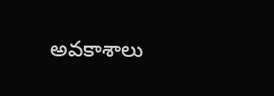అవకాశాలు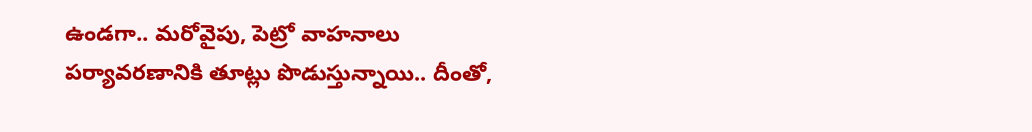ఉండగా.. మరోవైపు, పెట్రో వాహనాలు పర్యావరణానికి తూట్లు పొడుస్తున్నాయి.. దీంతో,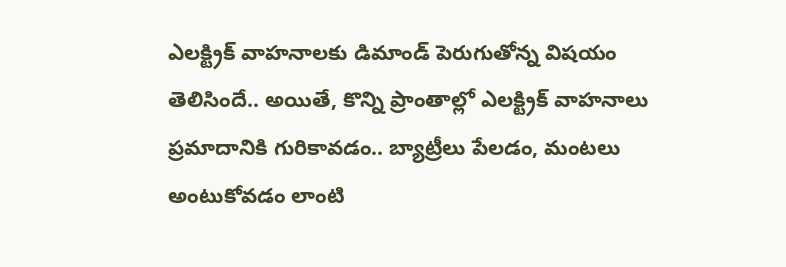ఎలక్ట్రిక్‌ వాహనాలకు డిమాండ్‌ పెరుగుతోన్న విషయం తెలిసిందే.. అయితే, కొన్ని ప్రాంతాల్లో ఎలక్ట్రిక్‌ వాహనాలు ప్రమాదానికి గురికావడం.. బ్యాట్రీలు పేలడం, మంటలు అంటుకోవడం లాంటి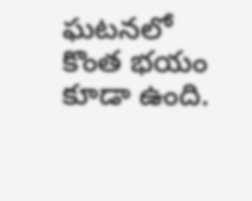ఘటనలో కొంత భయం కూడా ఉంది.